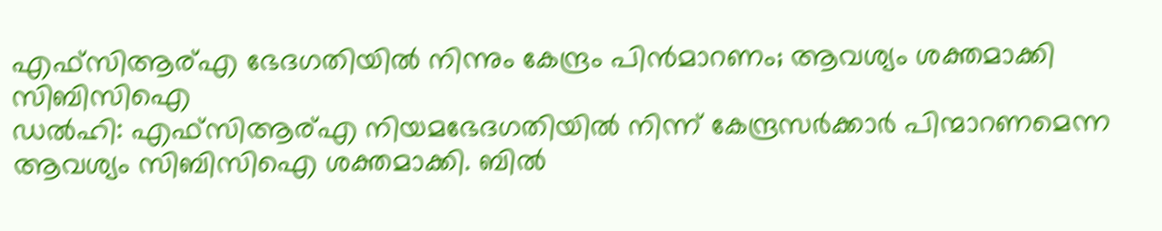എഫ്സിആര്എ ഭേദഗതിയിൽ നിന്നും കേന്ദ്രം പിൻമാറണം; ആവശ്യം ശക്തമാക്കി സിബിസിഐ
ഡൽഹി: എഫ്സിആര്എ നിയമഭേദഗതിയിൽ നിന്ന് കേന്ദ്രസർക്കാർ പിന്മാറണമെന്ന ആവശ്യം സിബിസിഐ ശക്തമാക്കി. ബിൽ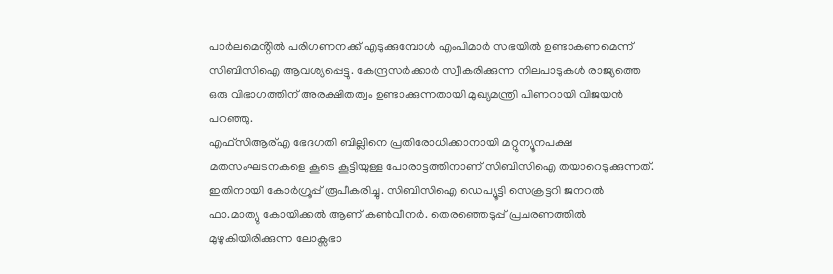പാർലമെൻ്റിൽ പരിഗണനക്ക് എടുക്കുമ്പോൾ എംപിമാർ സഭയിൽ ഉണ്ടാകണമെന്ന് സിബിസിഐ ആവശ്യപ്പെട്ടു. കേന്ദ്രസർക്കാർ സ്വീകരിക്കുന്ന നിലപാടുകൾ രാജ്യത്തെ ഒരു വിഭാഗത്തിന് അരക്ഷിതത്വം ഉണ്ടാക്കുന്നതായി മുഖ്യമന്ത്രി പിണറായി വിജയൻ പറഞ്ഞു.
എഫ്സിആര്എ ഭേദഗതി ബില്ലിനെ പ്രതിരോധിക്കാനായി മറ്റുന്യൂനപക്ഷ മതസംഘടനകളെ കൂടെ കൂട്ടിയുള്ള പോരാട്ടത്തിനാണ് സിബിസിഐ തയാറെടുക്കുന്നത്. ഇതിനായി കോർഗ്രൂപ്പ് രൂപീകരിച്ചു. സിബിസിഐ ഡെപ്യൂട്ടി സെക്രട്ടറി ജനറൽ ഫാ.മാത്യു കോയിക്കൽ ആണ് കൺവീനർ. തെരഞ്ഞെടുപ്പ് പ്രചരണത്തിൽ മുഴുകിയിരിക്കുന്ന ലോക്സഭാ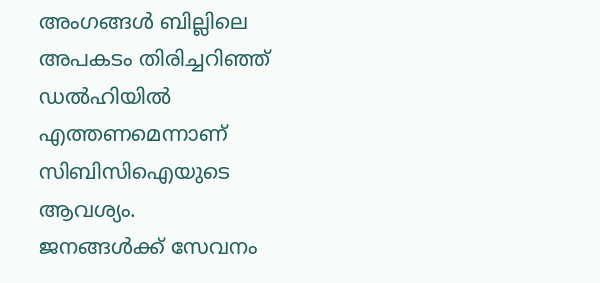അംഗങ്ങൾ ബില്ലിലെ അപകടം തിരിച്ചറിഞ്ഞ് ഡൽഹിയിൽ എത്തണമെന്നാണ് സിബിസിഐയുടെ ആവശ്യം.
ജനങ്ങൾക്ക് സേവനം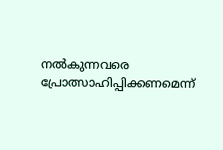നൽകുന്നവരെ പ്രോത്സാഹിപ്പിക്കണമെന്ന്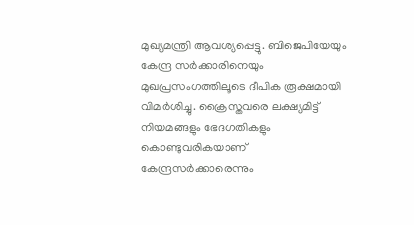മുഖ്യമന്ത്രി ആവശ്യപ്പെട്ടു. ബിജെപിയേയും കേന്ദ്ര സർക്കാരിനെയും മുഖപ്രസംഗത്തിലൂടെ ദീപിക രൂക്ഷമായി വിമർശിച്ചു. ക്രൈസ്തവരെ ലക്ഷ്യമിട്ട് നിയമങ്ങളും ഭേദഗതികളും കൊണ്ടുവരികയാണ് കേന്ദ്രസർക്കാരെന്നും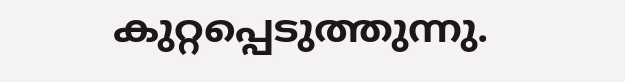കുറ്റപ്പെടുത്തുന്നു.